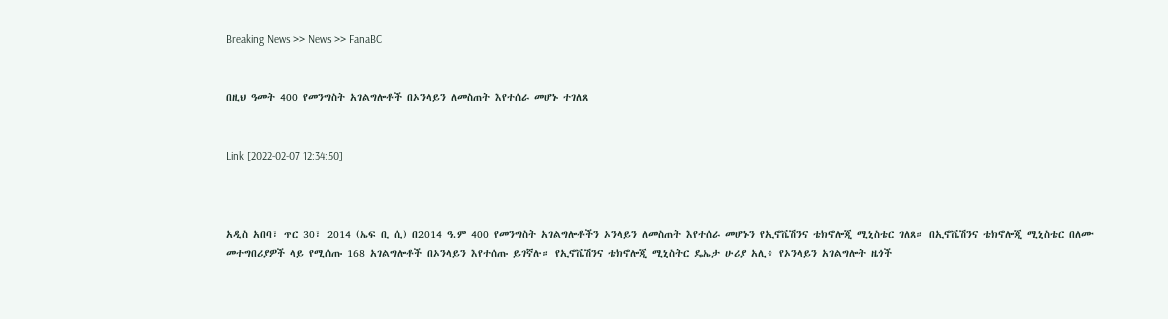Breaking News >> News >> FanaBC


በዚህ ዓመት 400 የመንግስት አገልግሎቶች በኦንላይን ለመስጠት እየተሰራ መሆኑ ተገለጸ


Link [2022-02-07 12:34:50]



አዲስ አበባ፣ ጥር 30፣ 2014 (ኤፍ ቢ ሲ) በ2014 ዓ.ም 400 የመንግስት አገልግሎቶችን ኦንላይን ለመስጠት እየተሰራ መሆኑን የኢኖቬሽንና ቴክኖሎጂ ሚኒስቴር ገለጸ። በኢኖቬሽንና ቴክኖሎጂ ሚኒስቴር በለሙ መተግበሪያዎች ላይ የሚሰጡ 168 አገልግሎቶች በኦንላይን እየተሰጡ ይገኛሉ። የኢኖቬሽንና ቴክኖሎጂ ሚኒስትር ዴኤታ ሁሪያ አሊ፥ የኦንላይን አገልግሎት ዜጎች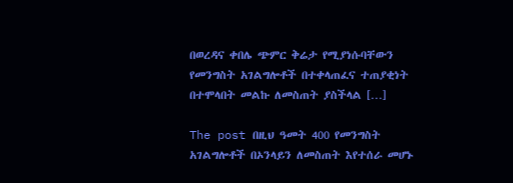በወረዳና ቀበሌ ጭምር ቅሬታ የሚያነሱባቸውን የመንግስት አገልግሎቶች በተቀላጠፈና ተጠያቂነት በተሞላበት መልኩ ለመስጠት ያስችላል […]

The post በዚህ ዓመት 400 የመንግስት አገልግሎቶች በኦንላይን ለመስጠት እየተሰራ መሆኑ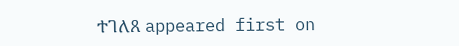ተገለጸ appeared first on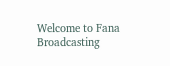Welcome to Fana Broadcasting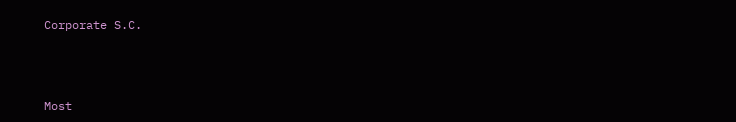Corporate S.C.



Most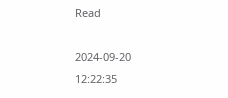Read

2024-09-20 12:22:35